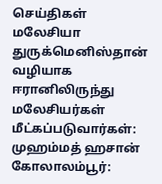செய்திகள் மலேசியா
துருக்மெனிஸ்தான் வழியாக ஈரானிலிருந்து மலேசியர்கள் மீட்கப்படுவார்கள்: முஹம்மத் ஹசான்
கோலாலம்பூர்: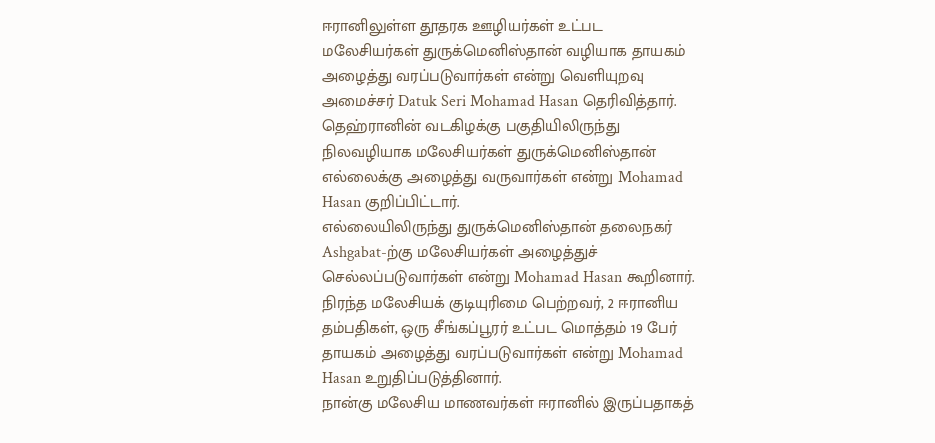ஈரானிலுள்ள தூதரக ஊழியர்கள் உட்பட மலேசியர்கள் துருக்மெனிஸ்தான் வழியாக தாயகம் அழைத்து வரப்படுவார்கள் என்று வெளியுறவு அமைச்சர் Datuk Seri Mohamad Hasan தெரிவித்தார்.
தெஹ்ரானின் வடகிழக்கு பகுதியிலிருந்து நிலவழியாக மலேசியர்கள் துருக்மெனிஸ்தான் எல்லைக்கு அழைத்து வருவார்கள் என்று Mohamad Hasan குறிப்பிட்டார்.
எல்லையிலிருந்து துருக்மெனிஸ்தான் தலைநகர் Ashgabat-ற்கு மலேசியர்கள் அழைத்துச் செல்லப்படுவார்கள் என்று Mohamad Hasan கூறினார்.
நிரந்த மலேசியக் குடியுரிமை பெற்றவர், 2 ஈரானிய தம்பதிகள், ஒரு சீங்கப்பூரர் உட்பட மொத்தம் 19 பேர் தாயகம் அழைத்து வரப்படுவார்கள் என்று Mohamad Hasan உறுதிப்படுத்தினார்.
நான்கு மலேசிய மாணவர்கள் ஈரானில் இருப்பதாகத்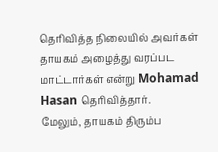தெரிவித்த நிலையில் அவர்கள் தாயகம் அழைத்து வரப்பட மாட்டார்கள் என்று Mohamad Hasan தெரிவித்தார்.
மேலும், தாயகம் திரும்ப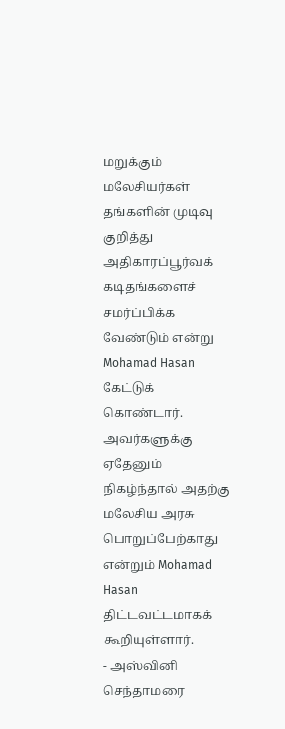மறுக்கும் மலேசியர்கள் தங்களின் முடிவு குறித்து அதிகாரப்பூர்வக் கடிதங்களைச் சமர்ப்பிக்க வேண்டும் என்று Mohamad Hasan கேட்டுக் கொண்டார்.
அவர்களுக்கு ஏதேனும் நிகழ்ந்தால் அதற்கு மலேசிய அரசு பொறுப்பேற்காது என்றும் Mohamad Hasan திட்டவட்டமாகக் கூறியுள்ளார்.
- அஸ்வினி செந்தாமரை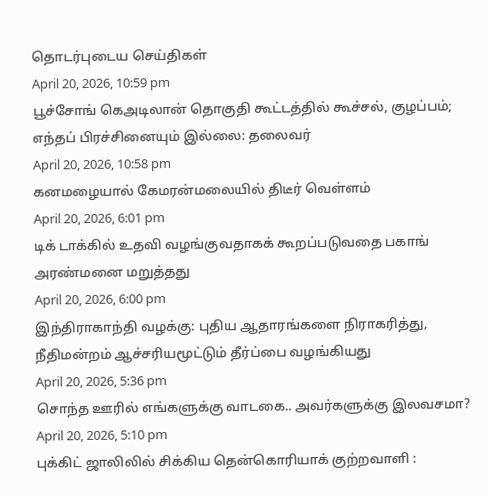தொடர்புடைய செய்திகள்
April 20, 2026, 10:59 pm
பூச்சோங் கெஅடிலான் தொகுதி கூட்டத்தில் கூச்சல், குழப்பம்; எந்தப் பிரச்சினையும் இல்லை: தலைவர்
April 20, 2026, 10:58 pm
கனமழையால் கேமரன்மலையில் திடீர் வெள்ளம்
April 20, 2026, 6:01 pm
டிக் டாக்கில் உதவி வழங்குவதாகக் கூறப்படுவதை பகாங் அரண்மனை மறுத்தது
April 20, 2026, 6:00 pm
இந்திராகாந்தி வழக்கு: புதிய ஆதாரங்களை நிராகரித்து, நீதிமன்றம் ஆச்சரியமூட்டும் தீர்ப்பை வழங்கியது
April 20, 2026, 5:36 pm
சொந்த ஊரில் எங்களுக்கு வாடகை.. அவர்களுக்கு இலவசமா?
April 20, 2026, 5:10 pm
புக்கிட் ஜாலிலில் சிக்கிய தென்கொரியாக் குற்றவாளி :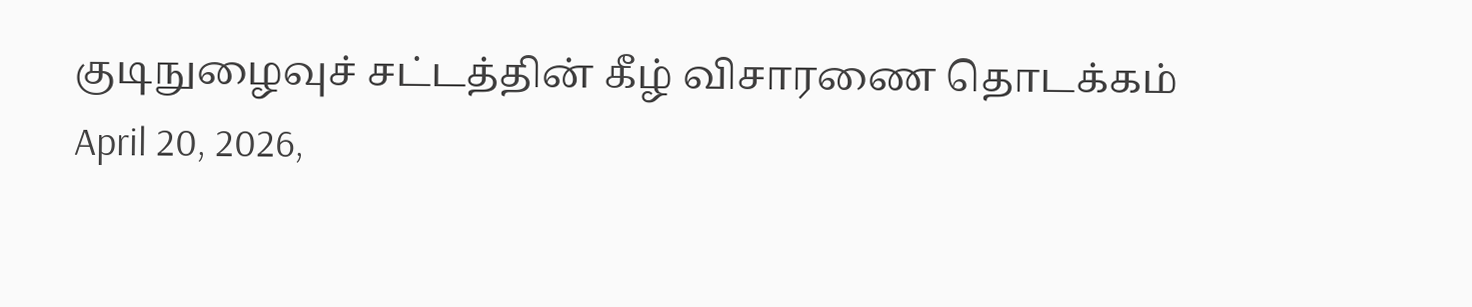குடிநுழைவுச் சட்டத்தின் கீழ் விசாரணை தொடக்கம்
April 20, 2026,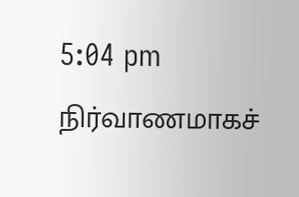5:04 pm
நிர்வாணமாகச்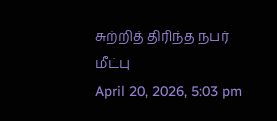சுற்றித் திரிந்த நபர் மீட்பு
April 20, 2026, 5:03 pm